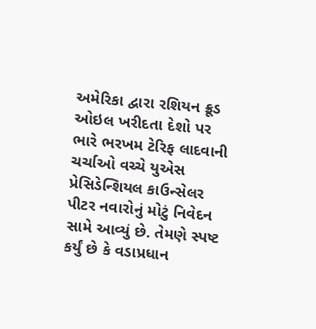અમેરિકા દ્વારા રશિયન ક્રૂડ ઓઇલ ખરીદતા દેશો પર ભારે ભરખમ ટેરિફ લાદવાની ચર્ચાઓ વચ્ચે યુએસ પ્રેસિડેન્શિયલ કાઉન્સેલર પીટર નવારોનું મોટું નિવેદન સામે આવ્યું છે. તેમણે સ્પષ્ટ કર્યું છે કે વડાપ્રધાન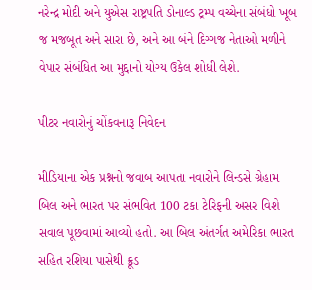નરેન્દ્ર મોદી અને યુએસ રાષ્ટ્રપતિ ડોનાલ્ડ ટ્રમ્પ વચ્ચેના સંબંધો ખૂબ જ મજબૂત અને સારા છે, અને આ બંને દિગ્ગજ નેતાઓ મળીને વેપાર સંબંધિત આ મુદ્દાનો યોગ્ય ઉકેલ શોધી લેશે.

પીટર નવારોનું ચોંકવનારૂ નિવેદન

મીડિયાના એક પ્રશ્નનો જવાબ આપતા નવારોને લિન્ડસે ગ્રેહામ બિલ અને ભારત પર સંભવિત 100 ટકા ટેરિફની અસર વિશે સવાલ પૂછવામાં આવ્યો હતો. આ બિલ અંતર્ગત અમેરિકા ભારત સહિત રશિયા પાસેથી ક્રૂડ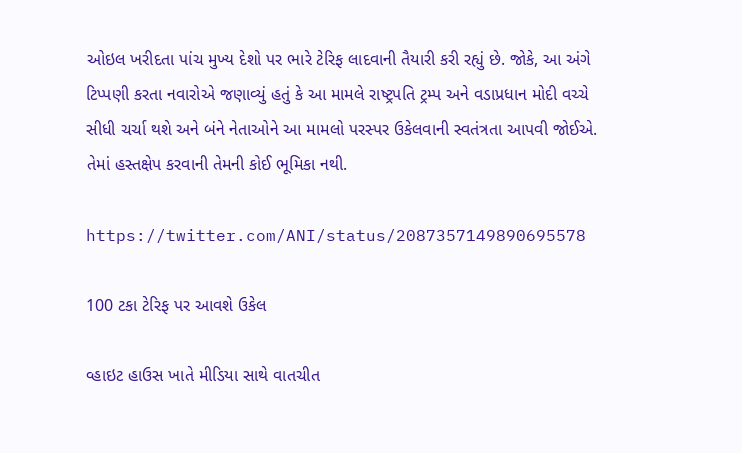ઓઇલ ખરીદતા પાંચ મુખ્ય દેશો પર ભારે ટેરિફ લાદવાની તૈયારી કરી રહ્યું છે. જોકે, આ અંગે ટિપ્પણી કરતા નવારોએ જણાવ્યું હતું કે આ મામલે રાષ્ટ્રપતિ ટ્રમ્પ અને વડાપ્રધાન મોદી વચ્ચે સીધી ચર્ચા થશે અને બંને નેતાઓને આ મામલો પરસ્પર ઉકેલવાની સ્વતંત્રતા આપવી જોઈએ. તેમાં હસ્તક્ષેપ કરવાની તેમની કોઈ ભૂમિકા નથી.

https://twitter.com/ANI/status/2087357149890695578

100 ટકા ટેરિફ પર આવશે ઉકેલ

વ્હાઇટ હાઉસ ખાતે મીડિયા સાથે વાતચીત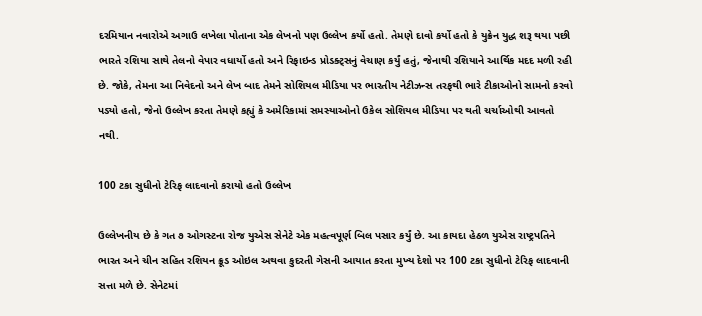દરમિયાન નવારોએ અગાઉ લખેલા પોતાના એક લેખનો પણ ઉલ્લેખ કર્યો હતો. તેમણે દાવો કર્યો હતો કે યુક્રેન યુદ્ધ શરૂ થયા પછી ભારતે રશિયા સાથે તેલનો વેપાર વધાર્યો હતો અને રિફાઇન્ડ પ્રોડક્ટ્સનું વેચાણ કર્યું હતું, જેનાથી રશિયાને આર્થિક મદદ મળી રહી છે. જોકે, તેમના આ નિવેદનો અને લેખ બાદ તેમને સોશિયલ મીડિયા પર ભારતીય નેટીઝન્સ તરફથી ભારે ટીકાઓનો સામનો કરવો પડ્યો હતો, જેનો ઉલ્લેખ કરતા તેમણે કહ્યું કે અમેરિકામાં સમસ્યાઓનો ઉકેલ સોશિયલ મીડિયા પર થતી ચર્ચાઓથી આવતો નથી.

100 ટકા સુધીનો ટેરિફ લાદવાનો કરાયો હતો ઉલ્લેખ

ઉલ્લેખનીય છે કે ગત ૭ ઓગસ્ટના રોજ યુએસ સેનેટે એક મહત્વપૂર્ણ બિલ પસાર કર્યું છે. આ કાયદા હેઠળ યુએસ રાષ્ટ્રપતિને ભારત અને ચીન સહિત રશિયન ક્રૂડ ઓઇલ અથવા કુદરતી ગેસની આયાત કરતા મુખ્ય દેશો પર 100 ટકા સુધીનો ટેરિફ લાદવાની સત્તા મળે છે. સેનેટમાં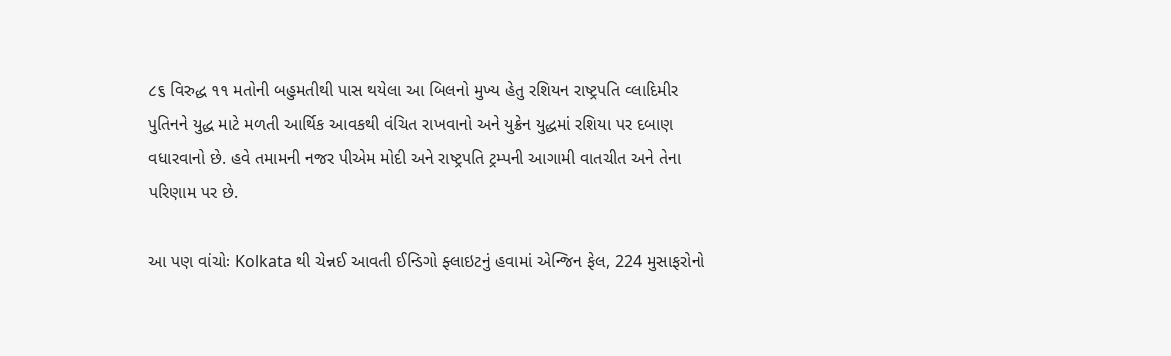૮૬ વિરુદ્ધ ૧૧ મતોની બહુમતીથી પાસ થયેલા આ બિલનો મુખ્ય હેતુ રશિયન રાષ્ટ્રપતિ વ્લાદિમીર પુતિનને યુદ્ધ માટે મળતી આર્થિક આવકથી વંચિત રાખવાનો અને યુક્રેન યુદ્ધમાં રશિયા પર દબાણ વધારવાનો છે. હવે તમામની નજર પીએમ મોદી અને રાષ્ટ્રપતિ ટ્રમ્પની આગામી વાતચીત અને તેના પરિણામ પર છે.

આ પણ વાંચોઃ Kolkata થી ચેન્નઈ આવતી ઈન્ડિગો ફ્લાઇટનું હવામાં એન્જિન ફેલ, 224 મુસાફરોનો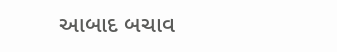આબાદ બચાવ